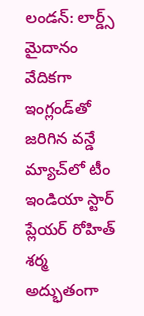లండన్: లార్డ్స్ మైదానం వేదికగా ఇంగ్లండ్‌తో జరిగిన వన్డే మ్యాచ్‌లో టీం ఇండియా స్టార్ ప్లేయర్ రోహిత్ శర్మ అద్భుతంగా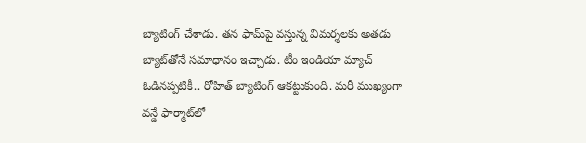బ్యాటింగ్ చేశాడు. తన ఫామ్‌పై వస్తున్న విమర్శలకు అతడు బ్యాట్‌తోనే సమాధానం ఇచ్చాడు. టీం ఇండియా మ్యాచ్ ఓడినప్పటికీ.. రోహిత్ బ్యాటింగ్ ఆకట్టుకుంది. మరీ ముఖ్యంగా వన్డే ఫార్మాట్‌లో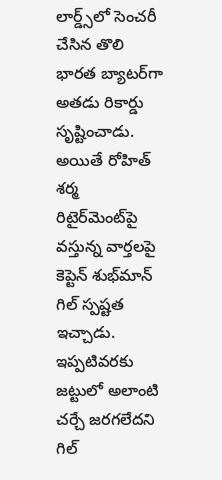లార్డ్స్‌లో సెంచరీ చేసిన తొలి భారత బ్యాటర్‌గా అతడు రికార్డు సృష్టించాడు. అయితే రోహిత్ శర్మ రిటైర్‌మెంట్‌పై వస్తున్న వార్తలపై కెప్టెన్ శుభ్‌మాన్ గిల్ స్పష్టత ఇచ్చాడు. ఇప్పటివరకు జట్టులో అలాంటి చర్చే జరగలేదని గిల్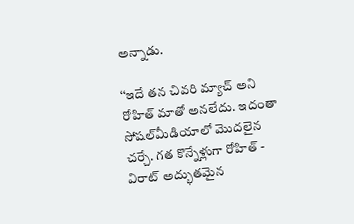అన్నాడు.

‘‘ఇదే తన చివరి మ్యాచ్ అని రోహిత్ మాతో అనలేదు. ఇదంతా సోషల్‌మీడియాలో మొదలైన చర్చే. గత కొన్నేళ్లుగా రోహిత్ - విరాట్ అద్భుతమైన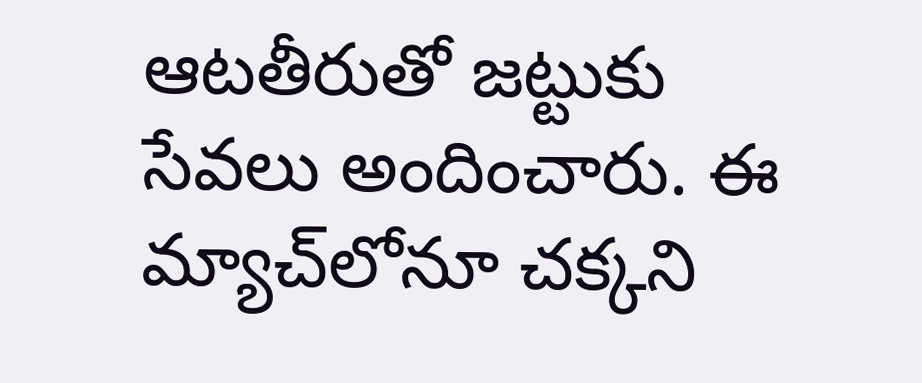ఆటతీరుతో జట్టుకు సేవలు అందించారు. ఈ మ్యాచ్‌లోనూ చక్కని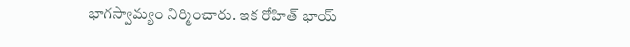భాగస్వామ్యం నిర్మించారు. ఇక రోహిత్ భాయ్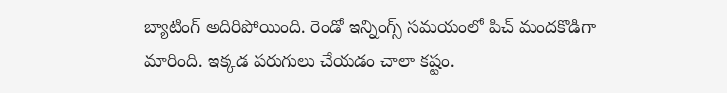బ్యాటింగ్ అదిరిపోయింది. రెండో ఇన్నింగ్స్ సమయంలో పిచ్ మందకొడిగా మారింది. ఇక్కడ పరుగులు చేయడం చాలా కష్టం.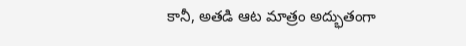కానీ, అతడి ఆట మాత్రం అద్భుతంగా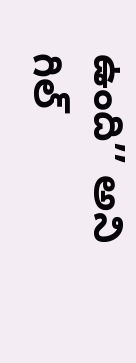ఉంది’’ అని గిల్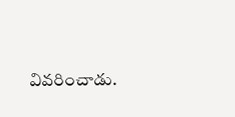వివరించాడు.